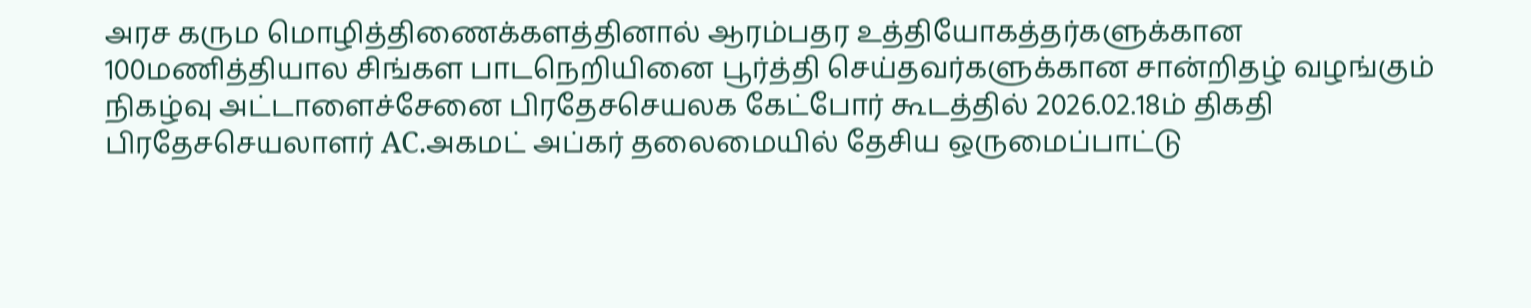அரச கரும மொழித்திணைக்களத்தினால் ஆரம்பதர உத்தியோகத்தர்களுக்கான 100மணித்தியால சிங்கள பாடநெறியினை பூர்த்தி செய்தவர்களுக்கான சான்றிதழ் வழங்கும் நிகழ்வு அட்டாளைச்சேனை பிரதேசசெயலக கேட்போர் கூடத்தில் 2026.02.18ம் திகதி பிரதேசசெயலாளர் AC.அகமட் அப்கர் தலைமையில் தேசிய ஒருமைப்பாட்டு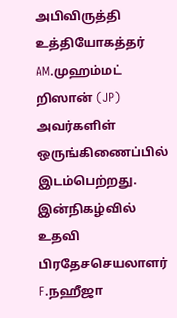அபிவிருத்தி உத்தியோகத்தர் AM.முஹம்மட் றிஸான் (JP) அவர்களிள் ஒருங்கிணைப்பில் இடம்பெற்றது.
இன்நிகழ்வில் உதவி பிரதேசசெயலாளர் F.நஹீஜா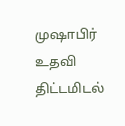முஷாபிர் உதவி திட்டமிடல்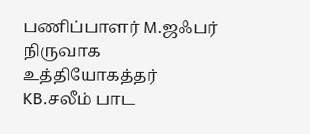பணிப்பாளர் M.ஜஃபர் நிருவாக உத்தியோகத்தர் KB.சலீம் பாட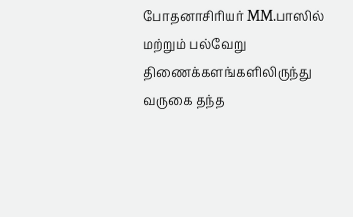போதனாசிரியர் MM.பாஸில் மற்றும் பல்வேறு திணைக்களங்களிலிருந்து வருகை தந்த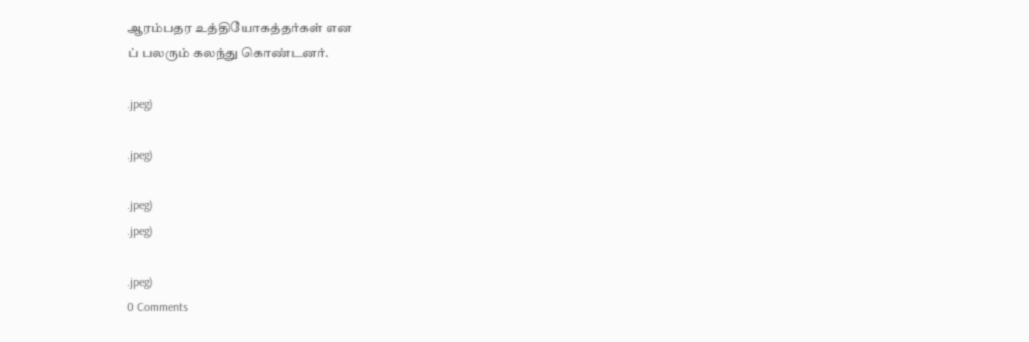ஆரம்பதர உத்தியோகத்தர்கள் என
ப் பலரும் கலந்து கொண்டனர்.

.jpeg)

.jpeg)

.jpeg)
.jpeg)

.jpeg)
0 Comments